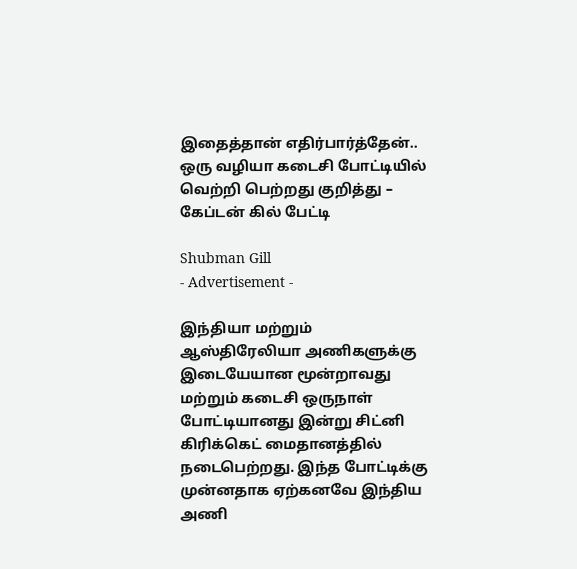இதைத்தான் எதிர்பார்த்தேன்.. ஒரு வழியா கடைசி போட்டியில் வெற்றி பெற்றது குறித்து – கேப்டன் கில் பேட்டி

Shubman Gill
- Advertisement -

இந்தியா மற்றும் ஆஸ்திரேலியா அணிகளுக்கு இடையேயான மூன்றாவது மற்றும் கடைசி ஒருநாள் போட்டியானது இன்று சிட்னி கிரிக்கெட் மைதானத்தில் நடைபெற்றது. இந்த போட்டிக்கு முன்னதாக ஏற்கனவே இந்திய அணி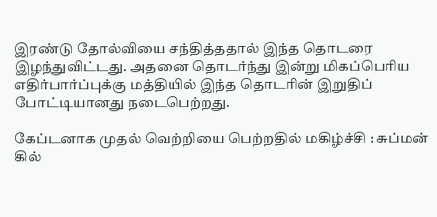இரண்டு தோல்வியை சந்தித்ததால் இந்த தொடரை இழந்துவிட்டது. அதனை தொடர்ந்து இன்று மிகப்பெரிய எதிர்பார்ப்புக்கு மத்தியில் இந்த தொடரின் இறுதிப் போட்டியானது நடைபெற்றது.

கேப்டனாக முதல் வெற்றியை பெற்றதில் மகிழ்ச்சி : சுப்மன் கில்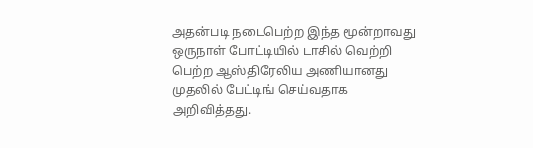அதன்படி நடைபெற்ற இந்த மூன்றாவது ஒருநாள் போட்டியில் டாசில் வெற்றி பெற்ற ஆஸ்திரேலிய அணியானது முதலில் பேட்டிங் செய்வதாக அறிவித்தது.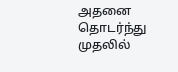அதனை தொடர்ந்து முதலில்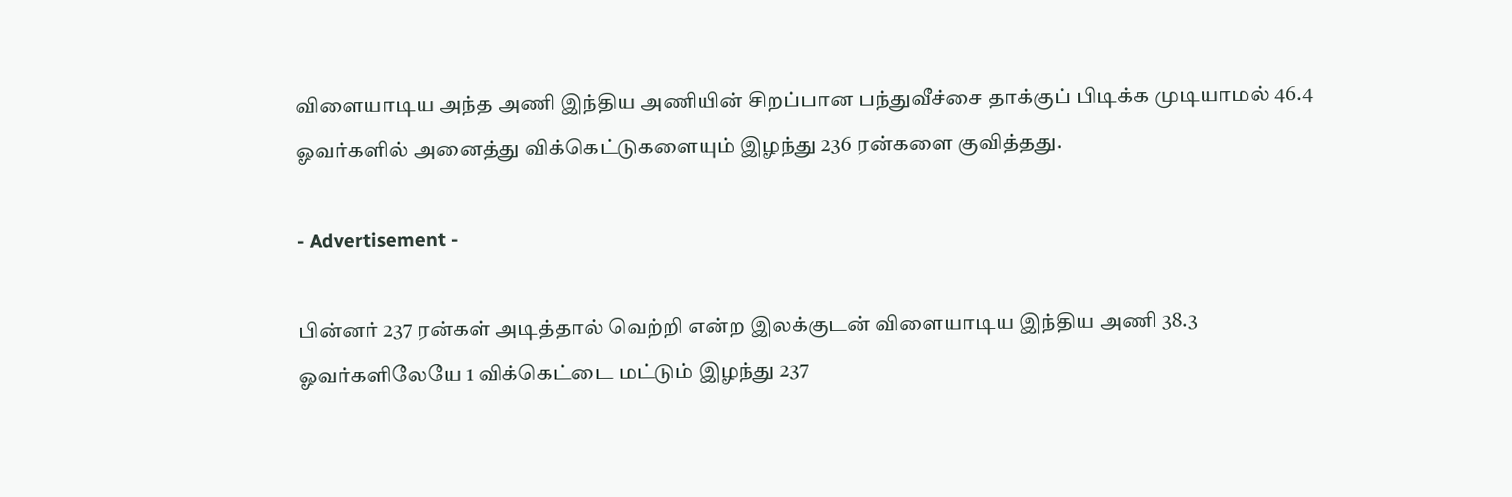விளையாடிய அந்த அணி இந்திய அணியின் சிறப்பான பந்துவீச்சை தாக்குப் பிடிக்க முடியாமல் 46.4 ஓவர்களில் அனைத்து விக்கெட்டுகளையும் இழந்து 236 ரன்களை குவித்தது.

- Advertisement -

பின்னர் 237 ரன்கள் அடித்தால் வெற்றி என்ற இலக்குடன் விளையாடிய இந்திய அணி 38.3 ஓவர்களிலேயே 1 விக்கெட்டை மட்டும் இழந்து 237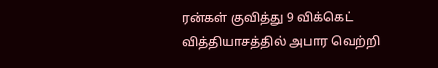ரன்கள் குவித்து 9 விக்கெட் வித்தியாசத்தில் அபார வெற்றி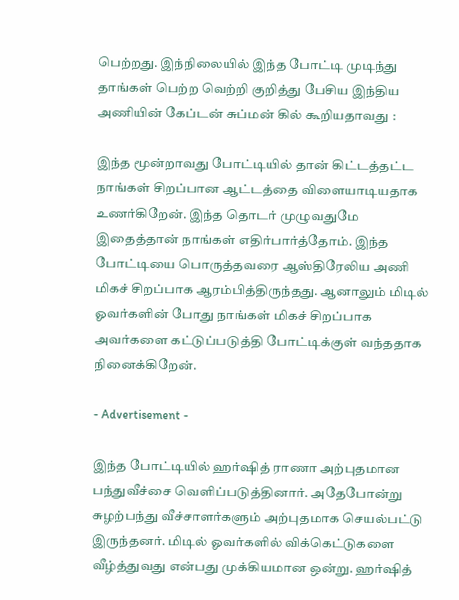பெற்றது. இந்நிலையில் இந்த போட்டி முடிந்து தாங்கள் பெற்ற வெற்றி குறித்து பேசிய இந்திய அணியின் கேப்டன் சுப்மன் கில் கூறியதாவது :

இந்த மூன்றாவது போட்டியில் தான் கிட்டத்தட்ட நாங்கள் சிறப்பான ஆட்டத்தை விளையாடியதாக உணர்கிறேன். இந்த தொடர் முழுவதுமே இதைத்தான் நாங்கள் எதிர்பார்த்தோம். இந்த போட்டியை பொருத்தவரை ஆஸ்திரேலிய அணி மிகச் சிறப்பாக ஆரம்பித்திருந்தது. ஆனாலும் மிடில் ஓவர்களின் போது நாங்கள் மிகச் சிறப்பாக அவர்களை கட்டுப்படுத்தி போட்டிக்குள் வந்ததாக நினைக்கிறேன்.

- Advertisement -

இந்த போட்டியில் ஹர்ஷித் ராணா அற்புதமான பந்துவீச்சை வெளிப்படுத்தினார். அதேபோன்று சுழற்பந்து வீச்சாளர்களும் அற்புதமாக செயல்பட்டு இருந்தனர். மிடில் ஓவர்களில் விக்கெட்டுகளை வீழ்த்துவது என்பது முக்கியமான ஒன்று. ஹர்ஷித்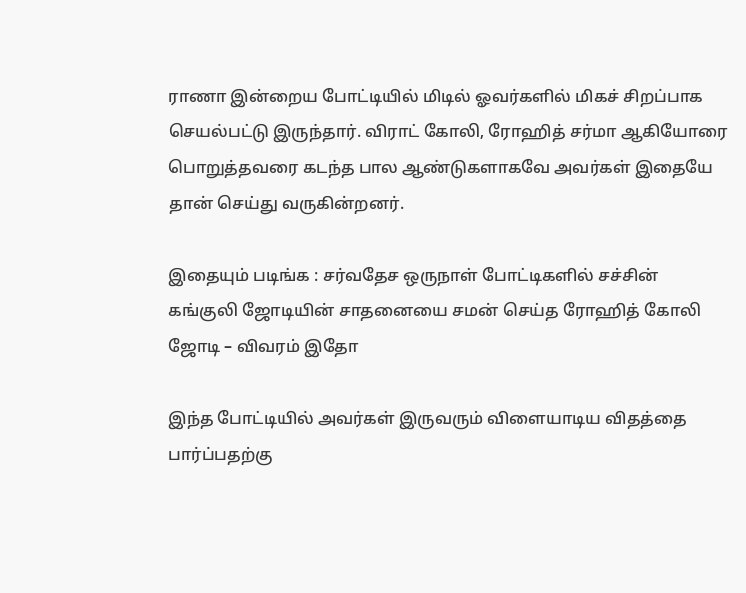ராணா இன்றைய போட்டியில் மிடில் ஓவர்களில் மிகச் சிறப்பாக செயல்பட்டு இருந்தார். விராட் கோலி, ரோஹித் சர்மா ஆகியோரை பொறுத்தவரை கடந்த பால ஆண்டுகளாகவே அவர்கள் இதையே தான் செய்து வருகின்றனர்.

இதையும் படிங்க : சர்வதேச ஒருநாள் போட்டிகளில் சச்சின் கங்குலி ஜோடியின் சாதனையை சமன் செய்த ரோஹித் கோலி ஜோடி – விவரம் இதோ

இந்த போட்டியில் அவர்கள் இருவரும் விளையாடிய விதத்தை பார்ப்பதற்கு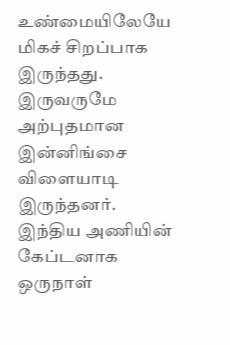உண்மையிலேயே மிகச் சிறப்பாக இருந்தது. இருவருமே அற்புதமான இன்னிங்சை விளையாடி இருந்தனர். இந்திய அணியின் கேப்டனாக ஒருநாள்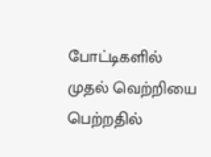போட்டிகளில் முதல் வெற்றியை பெற்றதில்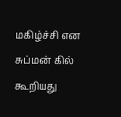மகிழ்ச்சி என சுப்மன் கில் கூறியது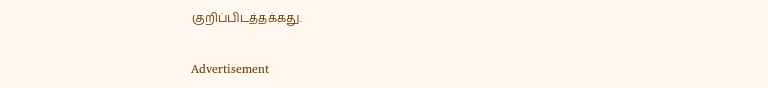குறிப்பிடத்தக்கது.

Advertisement